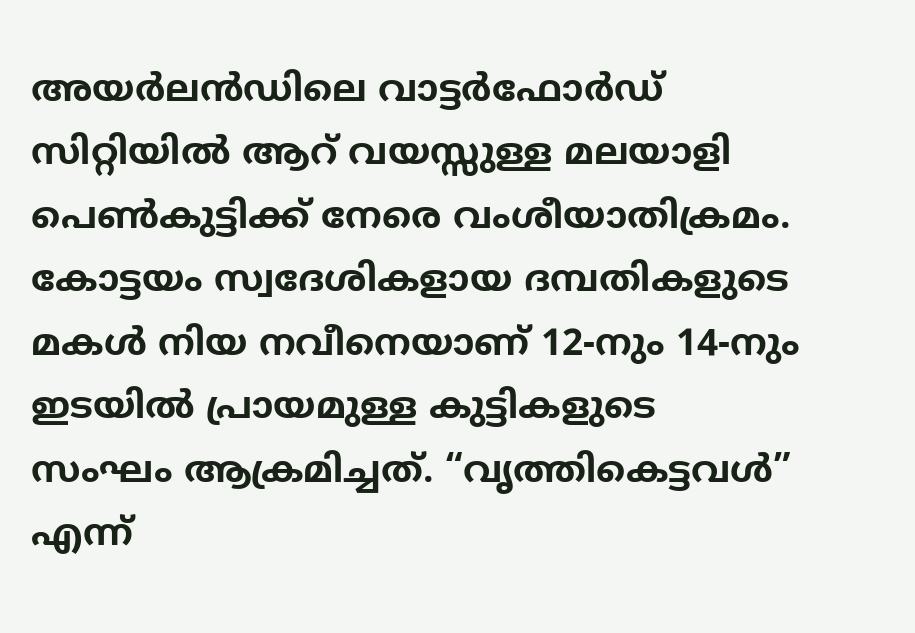അയർലൻഡിലെ വാട്ടർഫോർഡ് സിറ്റിയിൽ ആറ് വയസ്സുള്ള മലയാളി പെൺകുട്ടിക്ക് നേരെ വംശീയാതിക്രമം. കോട്ടയം സ്വദേശികളായ ദമ്പതികളുടെ മകൾ നിയ നവീനെയാണ് 12-നും 14-നും ഇടയിൽ പ്രായമുള്ള കുട്ടികളുടെ സംഘം ആക്രമിച്ചത്. “വൃത്തികെട്ടവൾ” എന്ന്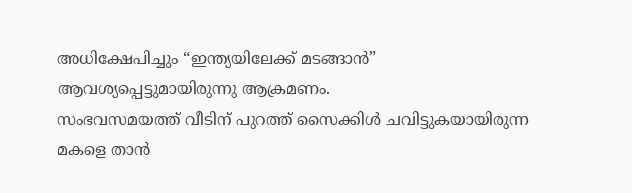അധിക്ഷേപിച്ചും “ഇന്ത്യയിലേക്ക് മടങ്ങാൻ” ആവശ്യപ്പെട്ടുമായിരുന്നു ആക്രമണം.
സംഭവസമയത്ത് വീടിന് പുറത്ത് സൈക്കിൾ ചവിട്ടുകയായിരുന്ന മകളെ താൻ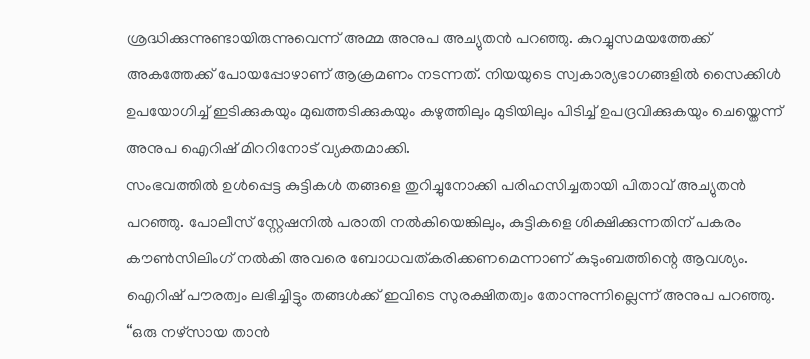ശ്രദ്ധിക്കുന്നുണ്ടായിരുന്നുവെന്ന് അമ്മ അനുപ അച്യുതൻ പറഞ്ഞു. കുറച്ചുസമയത്തേക്ക് അകത്തേക്ക് പോയപ്പോഴാണ് ആക്രമണം നടന്നത്. നിയയുടെ സ്വകാര്യഭാഗങ്ങളിൽ സൈക്കിൾ ഉപയോഗിച്ച് ഇടിക്കുകയും മുഖത്തടിക്കുകയും കഴുത്തിലും മുടിയിലും പിടിച്ച് ഉപദ്രവിക്കുകയും ചെയ്തെന്ന് അനുപ ഐറിഷ് മിററിനോട് വ്യക്തമാക്കി.
സംഭവത്തിൽ ഉൾപ്പെട്ട കുട്ടികൾ തങ്ങളെ തുറിച്ചുനോക്കി പരിഹസിച്ചതായി പിതാവ് അച്യുതൻ പറഞ്ഞു. പോലീസ് സ്റ്റേഷനിൽ പരാതി നൽകിയെങ്കിലും, കുട്ടികളെ ശിക്ഷിക്കുന്നതിന് പകരം കൗൺസിലിംഗ് നൽകി അവരെ ബോധവത്കരിക്കണമെന്നാണ് കുടുംബത്തിന്റെ ആവശ്യം.
ഐറിഷ് പൗരത്വം ലഭിച്ചിട്ടും തങ്ങൾക്ക് ഇവിടെ സുരക്ഷിതത്വം തോന്നുന്നില്ലെന്ന് അനുപ പറഞ്ഞു. “ഒരു നഴ്സായ താൻ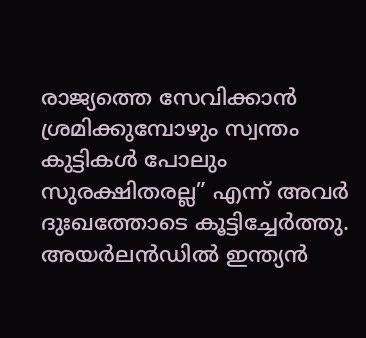രാജ്യത്തെ സേവിക്കാൻ ശ്രമിക്കുമ്പോഴും സ്വന്തം കുട്ടികൾ പോലും സുരക്ഷിതരല്ല” എന്ന് അവർ ദുഃഖത്തോടെ കൂട്ടിച്ചേർത്തു.
അയർലൻഡിൽ ഇന്ത്യൻ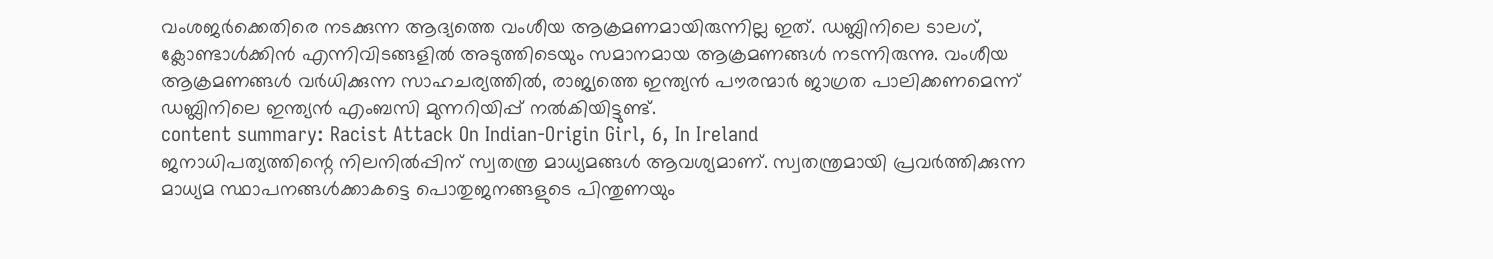വംശജർക്കെതിരെ നടക്കുന്ന ആദ്യത്തെ വംശീയ ആക്രമണമായിരുന്നില്ല ഇത്. ഡബ്ലിനിലെ ടാലഗ്, ക്ലോണ്ടാൾക്കിൻ എന്നിവിടങ്ങളിൽ അടുത്തിടെയും സമാനമായ ആക്രമണങ്ങൾ നടന്നിരുന്നു. വംശീയ ആക്രമണങ്ങൾ വർധിക്കുന്ന സാഹചര്യത്തിൽ, രാജ്യത്തെ ഇന്ത്യൻ പൗരന്മാർ ജാഗ്രത പാലിക്കണമെന്ന് ഡബ്ലിനിലെ ഇന്ത്യൻ എംബസി മുന്നറിയിപ്പ് നൽകിയിട്ടുണ്ട്.
content summary: Racist Attack On Indian-Origin Girl, 6, In Ireland
ജനാധിപത്യത്തിന്റെ നിലനിൽപ്പിന് സ്വതന്ത്ര മാധ്യമങ്ങൾ ആവശ്യമാണ്. സ്വതന്ത്രമായി പ്രവർത്തിക്കുന്ന മാധ്യമ സ്ഥാപനങ്ങൾക്കാകട്ടെ പൊതുജനങ്ങളുടെ പിന്തുണയും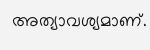അത്യാവശ്യമാണ്.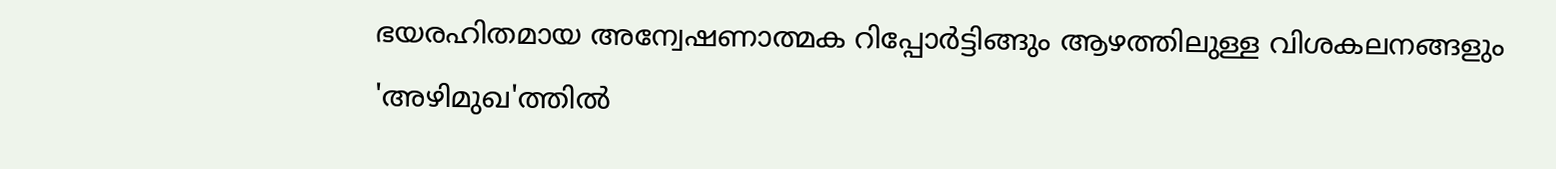ഭയരഹിതമായ അന്വേഷണാത്മക റിപ്പോർട്ടിങ്ങും ആഴത്തിലുള്ള വിശകലനങ്ങളും 'അഴിമുഖ'ത്തിൽ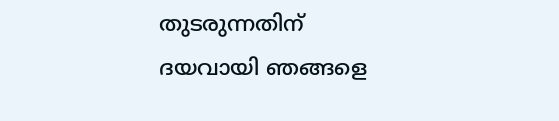തുടരുന്നതിന് ദയവായി ഞങ്ങളെ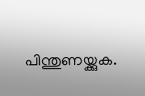പിന്തുണയ്ക്കുക.